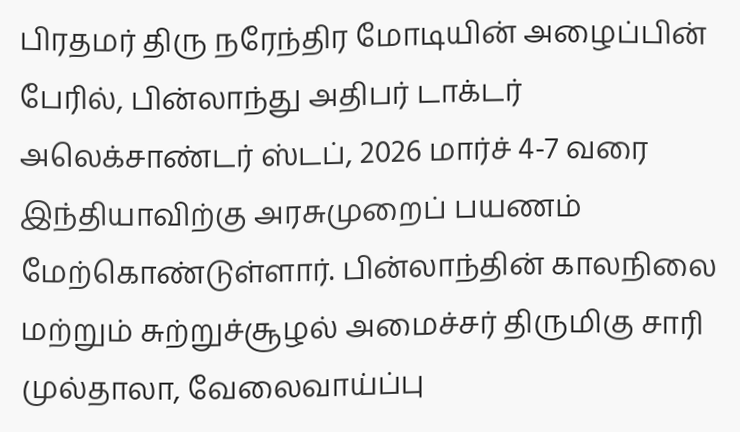பிரதமர் திரு நரேந்திர மோடியின் அழைப்பின் பேரில், பின்லாந்து அதிபர் டாக்டர் அலெக்சாண்டர் ஸ்டப், 2026 மார்ச் 4-7 வரை இந்தியாவிற்கு அரசுமுறைப் பயணம் மேற்கொண்டுள்ளார். பின்லாந்தின் காலநிலை மற்றும் சுற்றுச்சூழல் அமைச்சர் திருமிகு சாரி முல்தாலா, வேலைவாய்ப்பு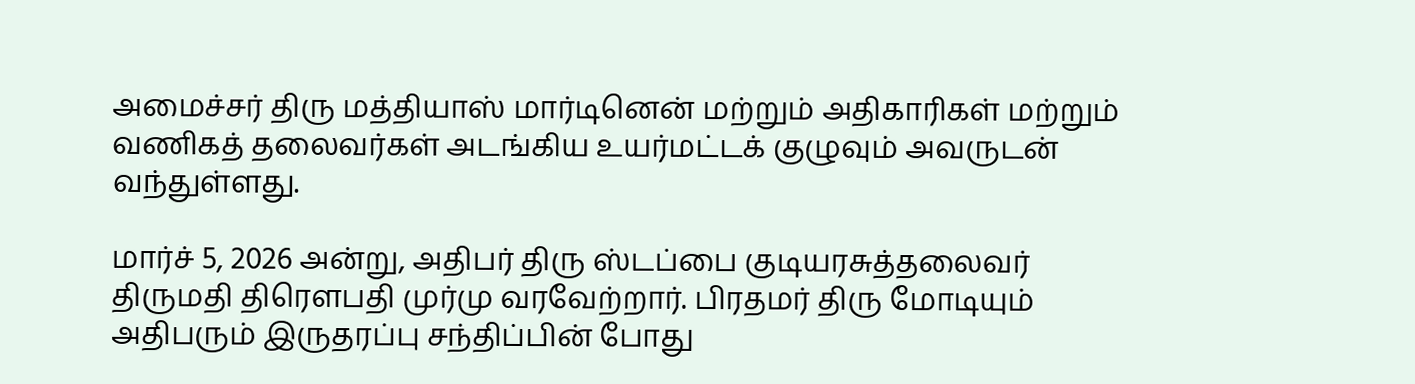அமைச்சர் திரு மத்தியாஸ் மார்டினென் மற்றும் அதிகாரிகள் மற்றும் வணிகத் தலைவர்கள் அடங்கிய உயர்மட்டக் குழுவும் அவருடன் வந்துள்ளது.

மார்ச் 5, 2026 அன்று, அதிபர் திரு ஸ்டப்பை குடியரசுத்தலைவர் திருமதி திரௌபதி முர்மு வரவேற்றார். பிரதமர் திரு மோடியும் அதிபரும் இருதரப்பு சந்திப்பின் போது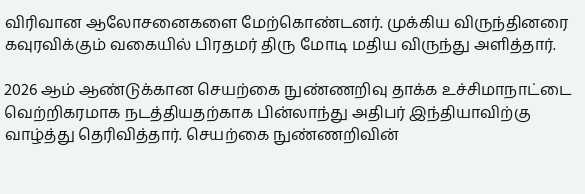விரிவான ஆலோசனைகளை மேற்கொண்டனர். முக்கிய விருந்தினரை கவுரவிக்கும் வகையில் பிரதமர் திரு மோடி மதிய விருந்து அளித்தார்.

2026 ஆம் ஆண்டுக்கான செயற்கை நுண்ணறிவு தாக்க உச்சிமாநாட்டை வெற்றிகரமாக நடத்தியதற்காக பின்லாந்து அதிபர் இந்தியாவிற்கு வாழ்த்து தெரிவித்தார். செயற்கை நுண்ணறிவின்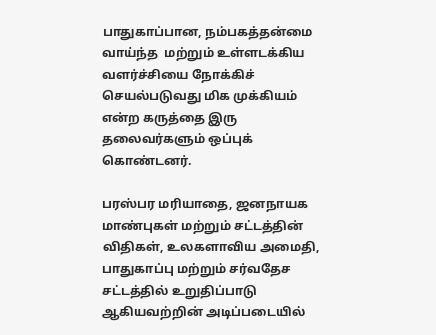பாதுகாப்பான, நம்பகத்தன்மை வாய்ந்த  மற்றும் உள்ளடக்கிய வளர்ச்சியை நோக்கிச் செயல்படுவது மிக முக்கியம் என்ற கருத்தை இரு தலைவர்களும் ஒப்புக் கொண்டனர்.

பரஸ்பர மரியாதை, ஜனநாயக மாண்புகள் மற்றும் சட்டத்தின் விதிகள், உலகளாவிய அமைதி, பாதுகாப்பு மற்றும் சர்வதேச சட்டத்தில் உறுதிப்பாடு ஆகியவற்றின் அடிப்படையில்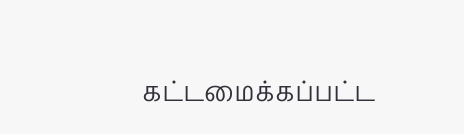கட்டமைக்கப்பட்ட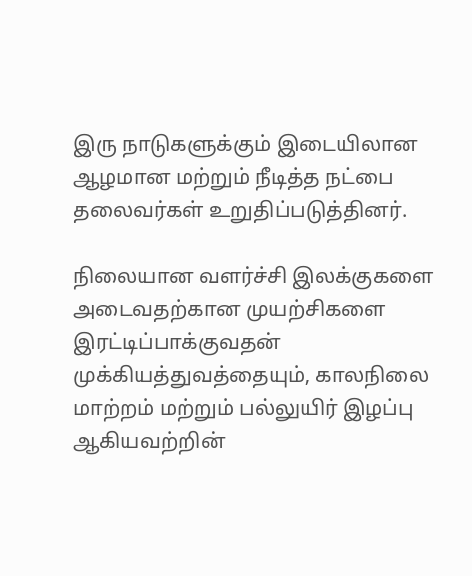இரு நாடுகளுக்கும் இடையிலான ஆழமான மற்றும் நீடித்த நட்பை தலைவர்கள் உறுதிப்படுத்தினர்.

நிலையான வளர்ச்சி இலக்குகளை அடைவதற்கான முயற்சிகளை இரட்டிப்பாக்குவதன் முக்கியத்துவத்தையும், காலநிலை மாற்றம் மற்றும் பல்லுயிர் இழப்பு ஆகியவற்றின்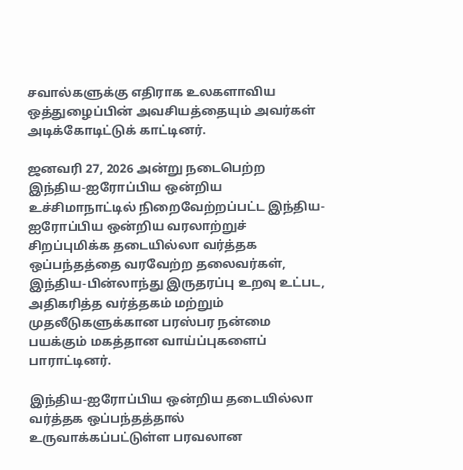சவால்களுக்கு எதிராக உலகளாவிய ஒத்துழைப்பின் அவசியத்தையும் அவர்கள் அடிக்கோடிட்டுக் காட்டினர்.

ஜனவரி 27, 2026 அன்று நடைபெற்ற இந்திய-ஐரோப்பிய ஒன்றிய உச்சிமாநாட்டில் நிறைவேற்றப்பட்ட இந்திய-ஐரோப்பிய ஒன்றிய வரலாற்றுச் சிறப்புமிக்க தடையில்லா வர்த்தக ஒப்பந்தத்தை வரவேற்ற தலைவர்கள், இந்திய-பின்லாந்து இருதரப்பு உறவு உட்பட, அதிகரித்த வர்த்தகம் மற்றும் முதலீடுகளுக்கான பரஸ்பர நன்மை பயக்கும் மகத்தான வாய்ப்புகளைப்  பாராட்டினர்.

இந்திய-ஐரோப்பிய ஒன்றிய தடையில்லா வர்த்தக ஒப்பந்தத்தால் உருவாக்கப்பட்டுள்ள பரவலான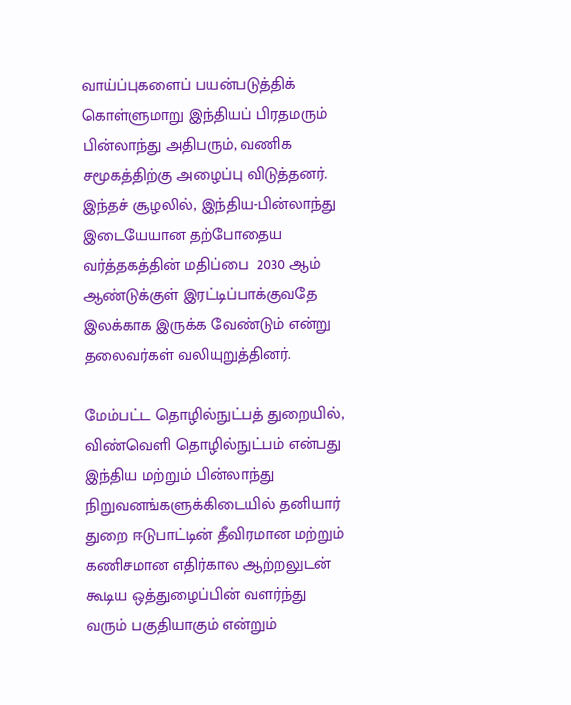வாய்ப்புகளைப் பயன்படுத்திக் கொள்ளுமாறு இந்தியப் பிரதமரும் பின்லாந்து அதிபரும், வணிக சமூகத்திற்கு அழைப்பு விடுத்தனர். இந்தச் சூழலில், இந்திய-பின்லாந்து இடையேயான தற்போதைய வர்த்தகத்தின் மதிப்பை  2030 ஆம் ஆண்டுக்குள் இரட்டிப்பாக்குவதே இலக்காக இருக்க வேண்டும் என்று தலைவர்கள் வலியுறுத்தினர்.

மேம்பட்ட தொழில்நுட்பத் துறையில், விண்வெளி தொழில்நுட்பம் என்பது இந்திய மற்றும் பின்லாந்து நிறுவனங்களுக்கிடையில் தனியார் துறை ஈடுபாட்டின் தீவிரமான மற்றும் கணிசமான எதிர்கால ஆற்றலுடன் கூடிய ஒத்துழைப்பின் வளர்ந்து வரும் பகுதியாகும் என்றும்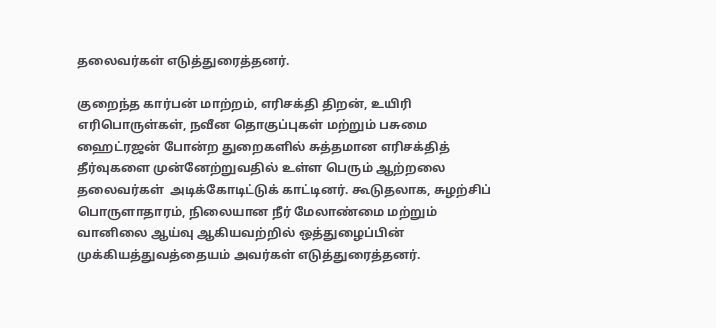தலைவர்கள் எடுத்துரைத்தனர்.

குறைந்த கார்பன் மாற்றம், எரிசக்தி திறன், உயிரி எரிபொருள்கள், நவீன தொகுப்புகள் மற்றும் பசுமை ஹைட்ரஜன் போன்ற துறைகளில் சுத்தமான எரிசக்தித் தீர்வுகளை முன்னேற்றுவதில் உள்ள பெரும் ஆற்றலை தலைவர்கள்  அடிக்கோடிட்டுக் காட்டினர். கூடுதலாக, சுழற்சிப் பொருளாதாரம், நிலையான நீர் மேலாண்மை மற்றும் வானிலை ஆய்வு ஆகியவற்றில் ஒத்துழைப்பின் முக்கியத்துவத்தையம் அவர்கள் எடுத்துரைத்தனர்.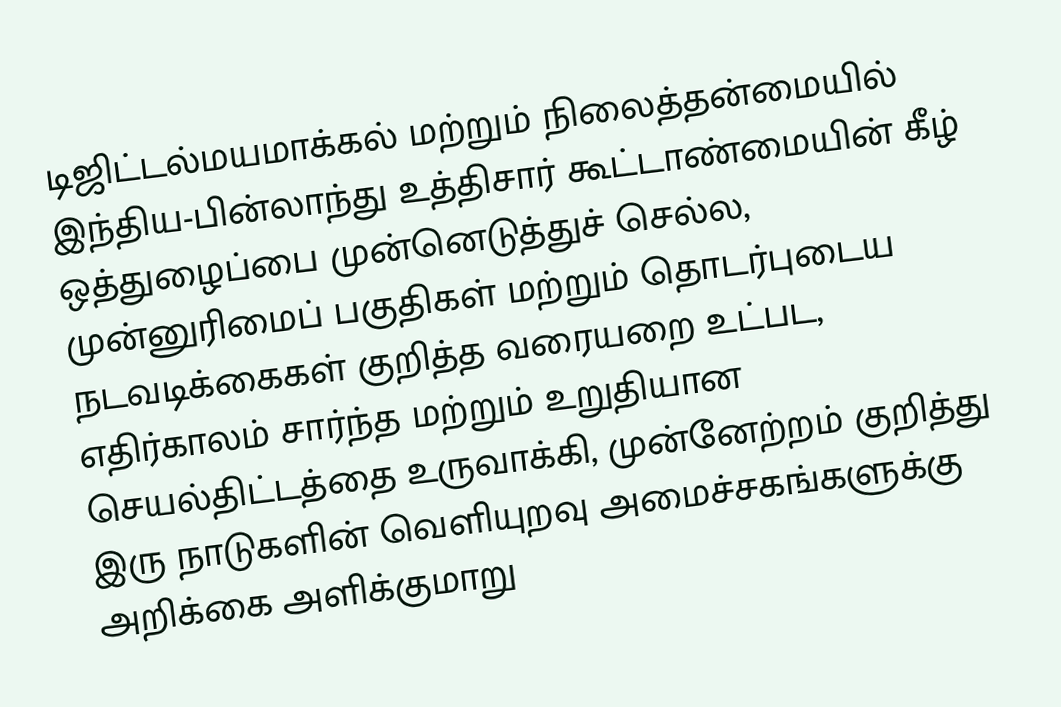டிஜிட்டல்மயமாக்கல் மற்றும் நிலைத்தன்மையில் இந்திய-பின்லாந்து உத்திசார் கூட்டாண்மையின் கீழ் ஒத்துழைப்பை முன்னெடுத்துச் செல்ல, முன்னுரிமைப் பகுதிகள் மற்றும் தொடர்புடைய நடவடிக்கைகள் குறித்த வரையறை உட்பட, எதிர்காலம் சார்ந்த மற்றும் உறுதியான செயல்திட்டத்தை உருவாக்கி, முன்னேற்றம் குறித்து  இரு நாடுகளின் வெளியுறவு அமைச்சகங்களுக்கு அறிக்கை அளிக்குமாறு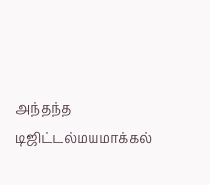அந்தந்த டிஜிட்டல்மயமாக்கல்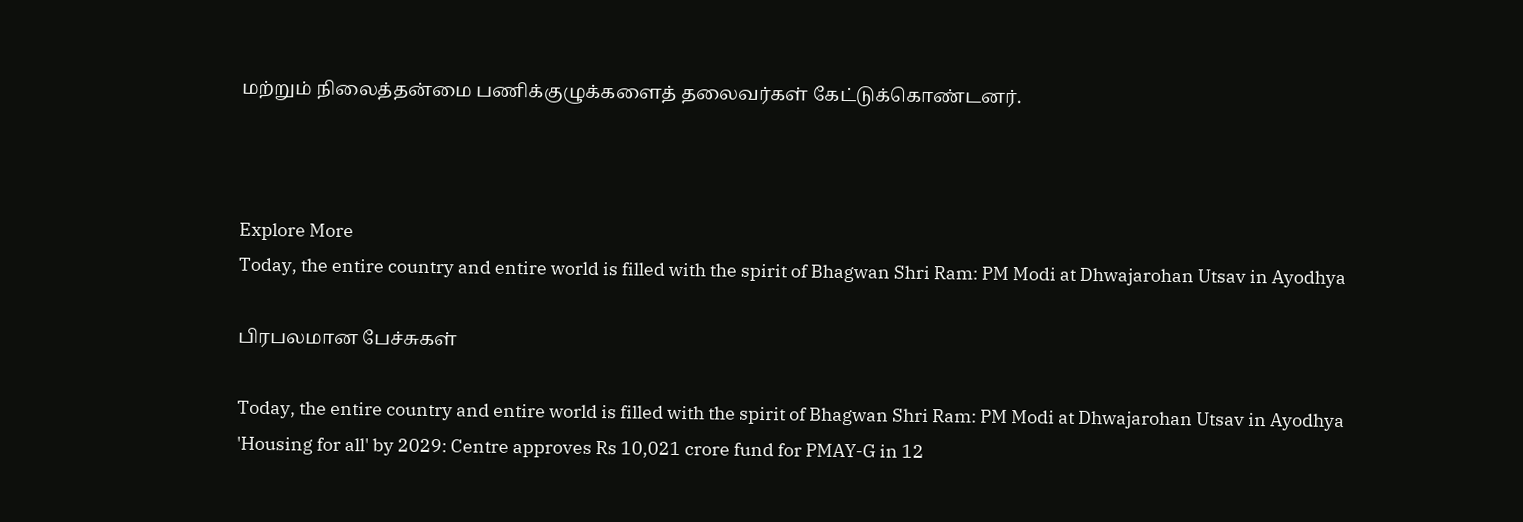மற்றும் நிலைத்தன்மை பணிக்குழுக்களைத் தலைவர்கள் கேட்டுக்கொண்டனர்.



Explore More
Today, the entire country and entire world is filled with the spirit of Bhagwan Shri Ram: PM Modi at Dhwajarohan Utsav in Ayodhya

பிரபலமான பேச்சுகள்

Today, the entire country and entire world is filled with the spirit of Bhagwan Shri Ram: PM Modi at Dhwajarohan Utsav in Ayodhya
'Housing for all' by 2029: Centre approves Rs 10,021 crore fund for PMAY-G in 12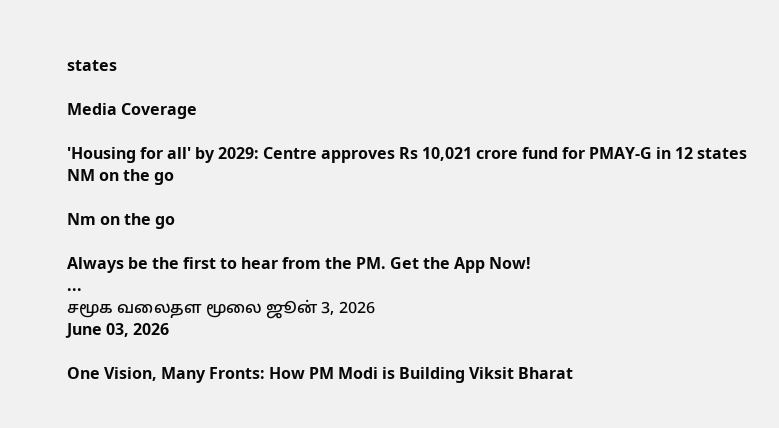states

Media Coverage

'Housing for all' by 2029: Centre approves Rs 10,021 crore fund for PMAY-G in 12 states
NM on the go

Nm on the go

Always be the first to hear from the PM. Get the App Now!
...
சமூக வலைதள மூலை ஜூன் 3, 2026
June 03, 2026

One Vision, Many Fronts: How PM Modi is Building Viksit Bharat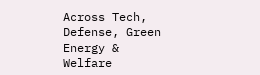Across Tech, Defense, Green Energy & Welfare